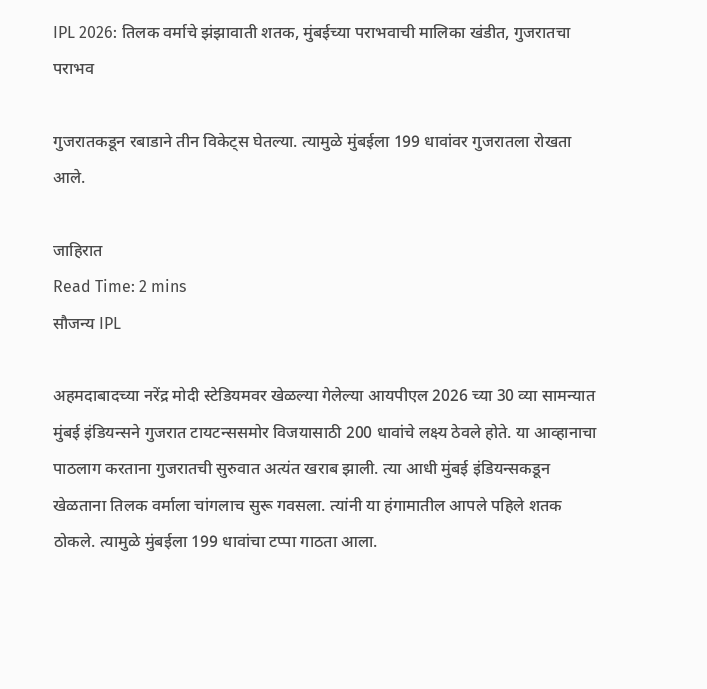IPL 2026: तिलक वर्माचे झंझावाती शतक, मुंबईच्या पराभवाची मालिका खंडीत, गुजरातचा पराभव

गुजरातकडून रबाडाने तीन विकेट्स घेतल्या. त्यामुळे मुंबईला 199 धावांवर गुजरातला रोखता आले.

जाहिरात
Read Time: 2 mins
सौजन्य IPL

अहमदाबादच्या नरेंद्र मोदी स्टेडियमवर खेळल्या गेलेल्या आयपीएल 2026 च्या 30 व्या सामन्यात मुंबई इंडियन्सने गुजरात टायटन्ससमोर विजयासाठी 200 धावांचे लक्ष्य ठेवले होते. या आव्हानाचा पाठलाग करताना गुजरातची सुरुवात अत्यंत खराब झाली. त्या आधी मुंबई इंडियन्सकडून खेळताना तिलक वर्माला चांगलाच सुरू गवसला. त्यांनी या हंगामातील आपले पहिले शतक ठोकले. त्यामुळे मुंबईला 199 धावांचा टप्पा गाठता आला.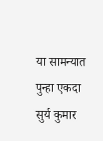या सामन्यात पुन्हा एकदा सुर्य कुमार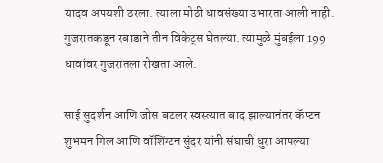यादव अपयशी ठरला. त्याला मोठी धावसंख्या उभारता आली नाही.  गुजरातकडून रबाडाने तीन विकेट्स घेतल्या. त्यामुळे मुंबईला 199 धावांवर गुजरातला रोखता आले.

साई सुदर्शन आणि जोस बटलर स्वस्त्यात बाद झाल्यानंतर कॅप्टन शुभमन गिल आणि वॉशिंग्टन सुंदर यांनी संघाची धुरा आपल्या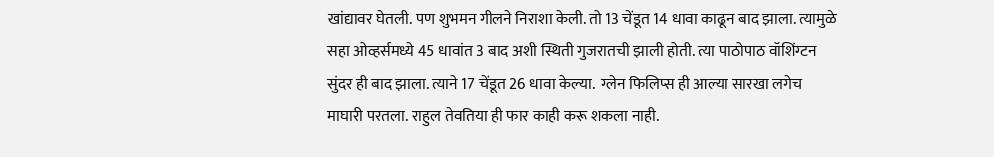खांद्यावर घेतली. पण शुभमन गीलने निराशा केली. तो 13 चेंडूत 14 धावा काढून बाद झाला. त्यामुळे सहा ओव्हर्समध्ये 45 धावांत 3 बाद अशी स्थिती गुजरातची झाली होती. त्या पाठोपाठ वॉशिंग्टन सुंदर ही बाद झाला. त्याने 17 चेंडूत 26 धावा केल्या.  ग्लेन फिलिप्स ही आल्या सारखा लगेच माघारी परतला. राहुल तेवतिया ही फार काही करू शकला नाही.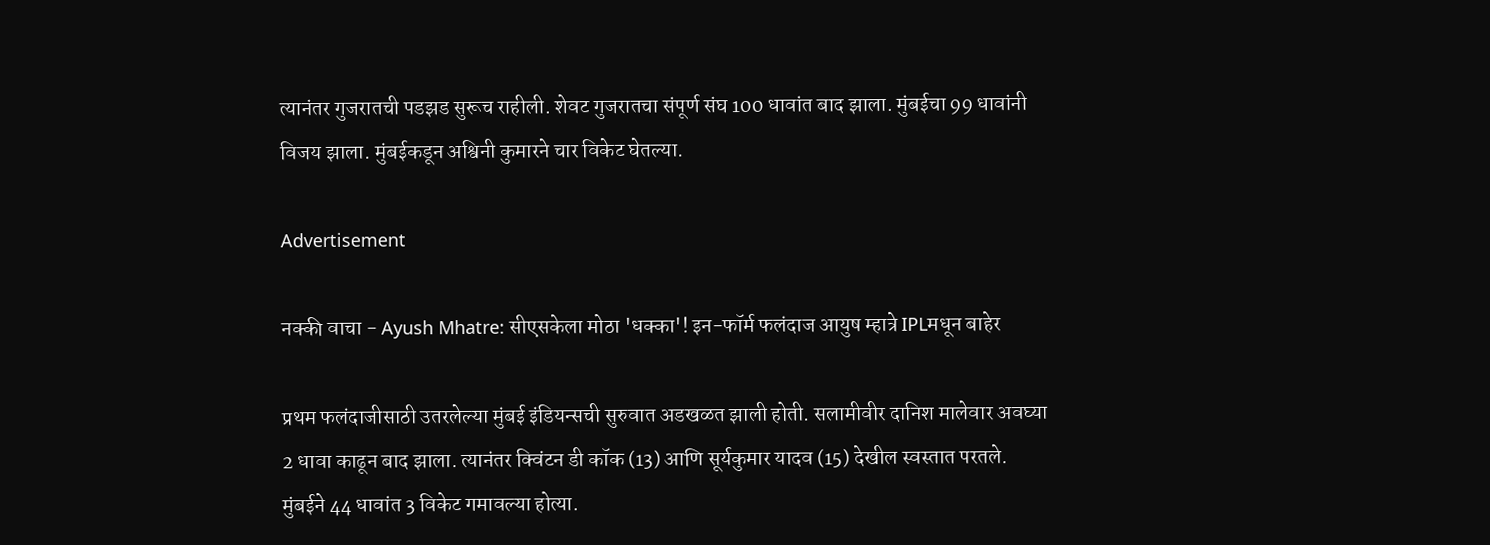त्यानंतर गुजरातची पडझड सुरूच राहीली. शेवट गुजरातचा संपूर्ण संघ 100 धावांत बाद झाला. मुंबईचा 99 धावांनी विजय झाला. मुंबईकडून अश्विनी कुमारने चार विकेट घेतल्या.

Advertisement

नक्की वाचा - Ayush Mhatre: सीएसकेला मोठा 'धक्का'! इन-फॉर्म फलंदाज आयुष म्हात्रे IPLमधून बाहेर

प्रथम फलंदाजीसाठी उतरलेल्या मुंबई इंडियन्सची सुरुवात अडखळत झाली होती. सलामीवीर दानिश मालेवार अवघ्या 2 धावा काढून बाद झाला. त्यानंतर क्विंटन डी कॉक (13) आणि सूर्यकुमार यादव (15) देखील स्वस्तात परतले. मुंबईने 44 धावांत 3 विकेट गमावल्या होत्या.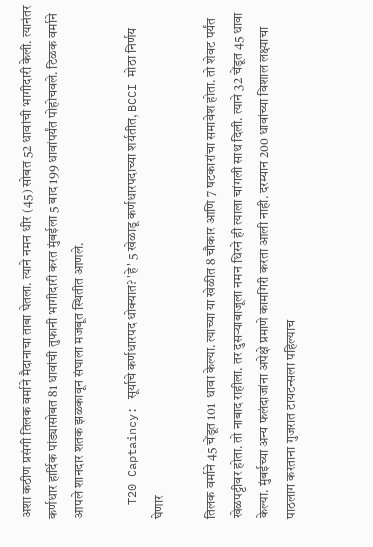अशा कठीण प्रसंगी तिलक वर्माने मैदानाचा ताबा घेतला. त्याने नमन धीर (45) सोबत 52 धावांची भागीदारी केली. त्यानंतर कर्णधार हार्दिक पांड्यासोबत 81 धावांची तुफानी भागीदारी करत मुंबईला 5 बाद 199 धावांपर्यंत पोहोचवले. टिळक वर्माने आपले शानदार शतक झळकावून संघाला मजबूत स्थितीत आणले.

  T20 Captaincy: सूर्याचे कर्णधारपद धोक्यात? 'हे' 5 खेळाडू कर्णधारपदाच्या शर्यतीत, BCCI मोठा निर्णय घेणार

तिलक वर्माने 45 चेंडूत 101  धावा केल्या. त्याच्या या खेळीत 8 चौकार आणि 7 षटकारांचा समावेश होता. तो शेवट पर्यंत खेळपट्टीवर होता. तो नाबाद राहीला. तर दुसऱ्याबाजूला नमन धिरने ही त्याला चांगली साथ दिली. त्याने 32 चेंडूत 45 धावा केल्या. मुंबईच्या अन्य फलंदाजांना अपेक्षे प्रमाणे कामगिरी करता आली नाही. दरम्यान 200 धावांच्या विशाल लक्ष्याचा पाठलाग करताना गुजरात टायटन्सला पहिल्याच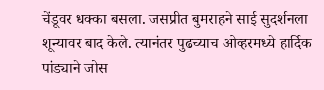चेंडूवर धक्का बसला. जसप्रीत बुमराहने साई सुदर्शनला शून्यावर बाद केले. त्यानंतर पुढच्याच ओव्हरमध्ये हार्दिक पांड्याने जोस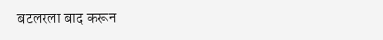बटलरला बाद करून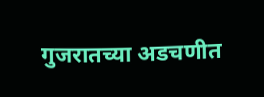गुजरातच्या अडचणीत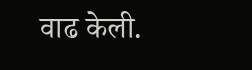वाढ केली.